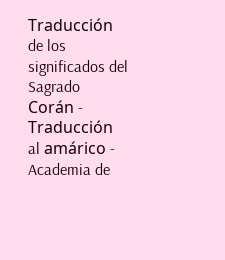Traducción de los significados del Sagrado Corán - Traducción al amárico - Academia de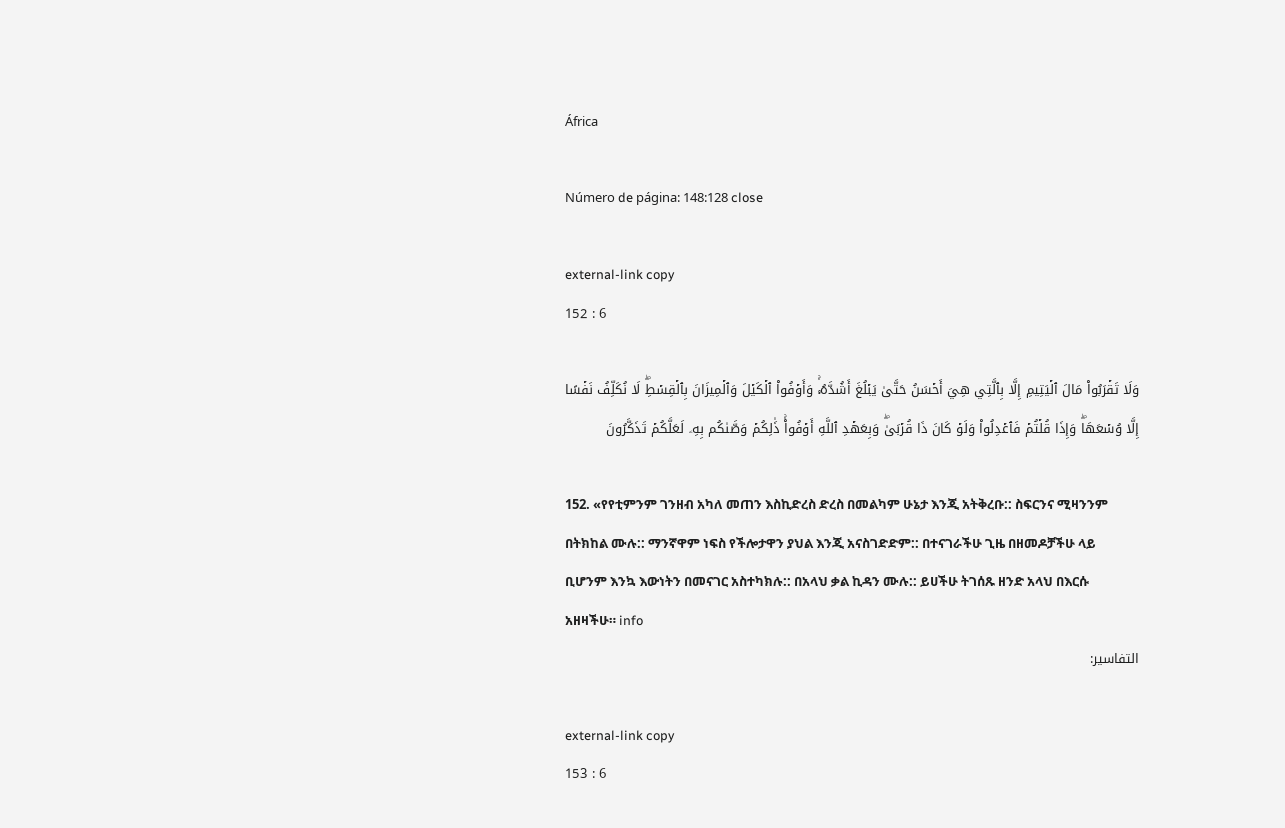África

Número de página: 148:128 close

external-link copy
152 : 6

وَلَا تَقۡرَبُواْ مَالَ ٱلۡيَتِيمِ إِلَّا بِٱلَّتِي هِيَ أَحۡسَنُ حَتَّىٰ يَبۡلُغَ أَشُدَّهُۥۚ وَأَوۡفُواْ ٱلۡكَيۡلَ وَٱلۡمِيزَانَ بِٱلۡقِسۡطِۖ لَا نُكَلِّفُ نَفۡسًا إِلَّا وُسۡعَهَاۖ وَإِذَا قُلۡتُمۡ فَٱعۡدِلُواْ وَلَوۡ كَانَ ذَا قُرۡبَىٰۖ وَبِعَهۡدِ ٱللَّهِ أَوۡفُواْۚ ذَٰلِكُمۡ وَصَّىٰكُم بِهِۦ لَعَلَّكُمۡ تَذَكَّرُونَ

152. «የየቲምንም ገንዘብ አካለ መጠን እስኪድረስ ድረስ በመልካም ሁኔታ እንጂ አትቅረቡ:: ስፍርንና ሚዛንንም በትክከል ሙሉ:: ማንኛዋም ነፍስ የችሎታዋን ያህል እንጂ አናስገድድም:: በተናገራችሁ ጊዜ በዘመዶቻችሁ ላይ ቢሆንም እንኳ እውነትን በመናገር አስተካክሉ:: በአላህ ቃል ኪዳን ሙሉ:: ይሀችሁ ትገሰጹ ዘንድ አላህ በእርሱ አዘዛችሁ። info
التفاسير:

external-link copy
153 : 6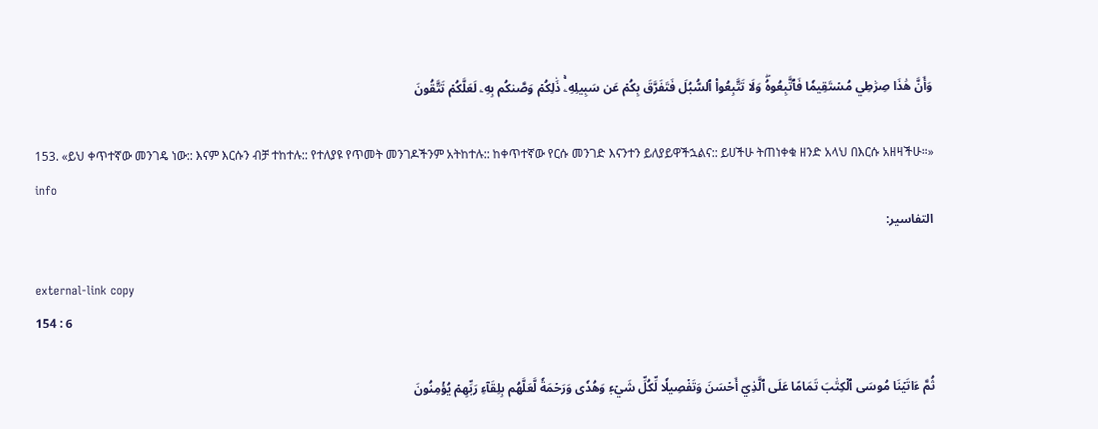وَأَنَّ هَٰذَا صِرَٰطِي مُسۡتَقِيمٗا فَٱتَّبِعُوهُۖ وَلَا تَتَّبِعُواْ ٱلسُّبُلَ فَتَفَرَّقَ بِكُمۡ عَن سَبِيلِهِۦۚ ذَٰلِكُمۡ وَصَّىٰكُم بِهِۦ لَعَلَّكُمۡ تَتَّقُونَ

153. «ይህ ቀጥተኛው መንገዴ ነው:: እናም እርሱን ብቻ ተከተሉ:: የተለያዩ የጥመት መንገዶችንም አትከተሉ:: ከቀጥተኛው የርሱ መንገድ እናንተን ይለያይዋችኋልና:: ይሀችሁ ትጠነቀቁ ዘንድ አላህ በእርሱ አዘዛችሁ።» info
التفاسير:

external-link copy
154 : 6

ثُمَّ ءَاتَيۡنَا مُوسَى ٱلۡكِتَٰبَ تَمَامًا عَلَى ٱلَّذِيٓ أَحۡسَنَ وَتَفۡصِيلٗا لِّكُلِّ شَيۡءٖ وَهُدٗى وَرَحۡمَةٗ لَّعَلَّهُم بِلِقَآءِ رَبِّهِمۡ يُؤۡمِنُونَ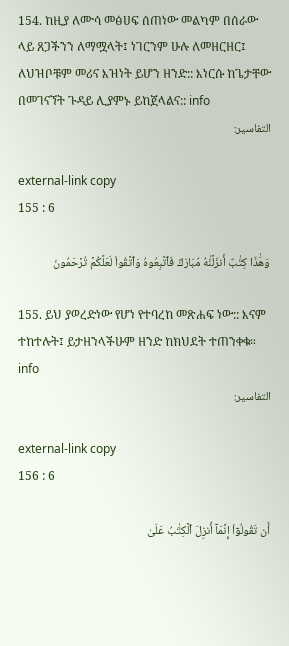154. ከዚያ ለሙሳ መፅሀፍ ሰጠነው መልካም በሰራው ላይ ጸጋችንን ለማሟላት፤ ነገርንም ሁሉ ለመዘርዘር፤ ለህዝቦቹም መሪና እዝነት ይሆን ዘንድ:: እነርሱ ከጌታቸው በመገናኘት ጉዳይ ሊያምኑ ይከጀላልና:: info
التفاسير:

external-link copy
155 : 6

وَهَٰذَا كِتَٰبٌ أَنزَلۡنَٰهُ مُبَارَكٞ فَٱتَّبِعُوهُ وَٱتَّقُواْ لَعَلَّكُمۡ تُرۡحَمُونَ

155. ይህ ያወረድነው የሆነ የተባረከ መጽሐፍ ነው:: እናም ተከተሉት፤ ይታዘንላችሁም ዘንድ ከክህደት ተጠንቀቁ። info
التفاسير:

external-link copy
156 : 6

أَن تَقُولُوٓاْ إِنَّمَآ أُنزِلَ ٱلۡكِتَٰبُ عَلَىٰ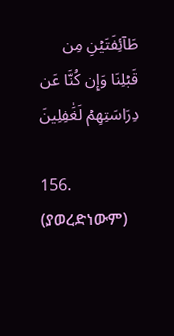طَآئِفَتَيۡنِ مِن قَبۡلِنَا وَإِن كُنَّا عَن دِرَاسَتِهِمۡ لَغَٰفِلِينَ

156. (ያወረድነውም)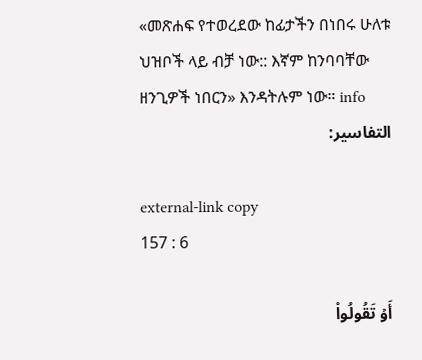«መጽሐፍ የተወረደው ከፊታችን በነበሩ ሁለቱ ህዝቦች ላይ ብቻ ነው:: እኛም ከንባባቸው ዘንጊዎች ነበርን» እንዳትሉም ነው። info
التفاسير:

external-link copy
157 : 6

أَوۡ تَقُولُواْ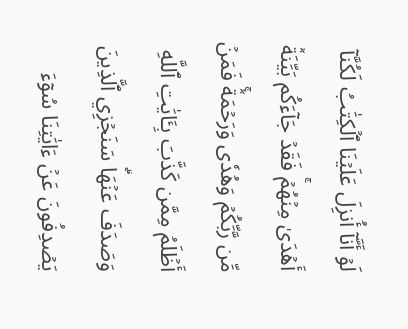لَوۡ أَنَّآ أُنزِلَ عَلَيۡنَا ٱلۡكِتَٰبُ لَكُنَّآ أَهۡدَىٰ مِنۡهُمۡۚ فَقَدۡ جَآءَكُم بَيِّنَةٞ مِّن رَّبِّكُمۡ وَهُدٗى وَرَحۡمَةٞۚ فَمَنۡ أَظۡلَمُ مِمَّن كَذَّبَ بِـَٔايَٰتِ ٱللَّهِ وَصَدَفَ عَنۡهَاۗ سَنَجۡزِي ٱلَّذِينَ يَصۡدِفُونَ عَنۡ ءَايَٰتِنَا سُوٓءَ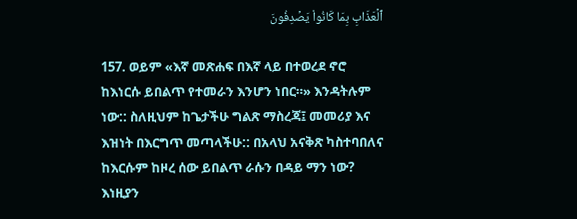ٱلۡعَذَابِ بِمَا كَانُواْ يَصۡدِفُونَ

157. ወይም «እኛ መጽሐፍ በእኛ ላይ በተወረደ ኖሮ ከእነርሱ ይበልጥ የተመራን እንሆን ነበር።» እንዳትሉም ነው:: ስለዚህም ከጌታችሁ ግልጽ ማስረጃ፤ መመሪያ እና እዝነት በእርግጥ መጣላችሁ:: በአላህ አናቅጽ ካስተባበለና ከእርሱም ከዞረ ሰው ይበልጥ ራሱን በዳይ ማን ነው? እነዚያን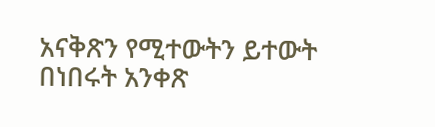አናቅጽን የሚተውትን ይተውት በነበሩት አንቀጽ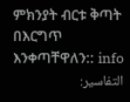ምክንያት ብርቱ ቅጣት በእርግጥ እንቀጣቸዋለን:: info
التفاسير: